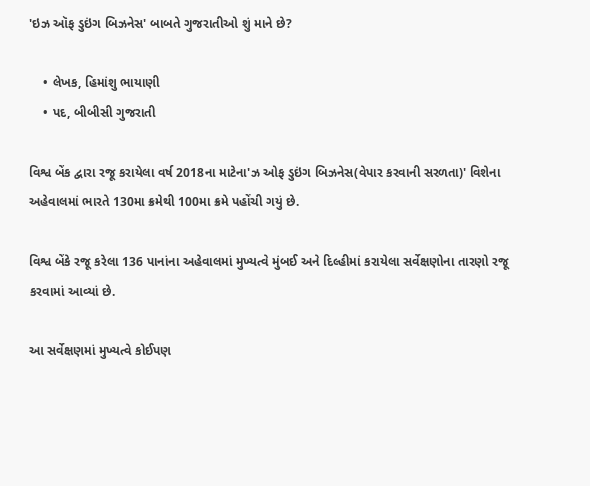'ઇઝ ઑફ ડુઇંગ બિઝનેસ' બાબતે ગુજરાતીઓ શું માને છે?

    • લેખક, હિમાંશુ ભાયાણી
    • પદ, બીબીસી ગુજરાતી

વિશ્વ બેંક દ્વારા રજૂ કરાયેલા વર્ષ 2018ના માટેના'ઝ ઓફ ડુઇંગ બિઝનેસ(વેપાર કરવાની સરળતા)' વિશેના અહેવાલમાં ભારતે 130મા ક્રમેથી 100મા ક્રમે પહોંચી ગયું છે.

વિશ્વ બેંકે રજૂ કરેલા 136 પાનાંના અહેવાલમાં મુખ્યત્વે મુંબઈ અને દિલ્હીમાં કરાયેલા સર્વેક્ષણોના તારણો રજૂ કરવામાં આવ્યાં છે.

આ સર્વેક્ષણમાં મુખ્યત્વે કોઈપણ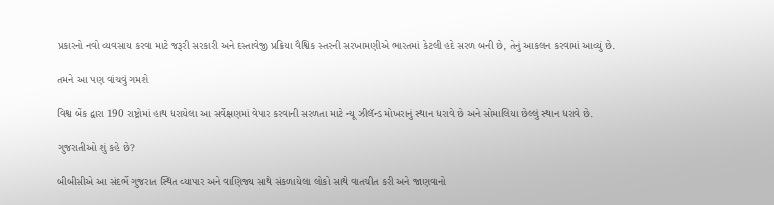પ્રકારનો નવો વ્યવસાય કરવા માટે જરૂરી સરકારી અને દસ્તાવેજી પ્રક્રિયા વૈશ્વિક સ્તરની સરખામણીએ ભારતમાં કેટલી હદે સરળ બની છે, તેનું આકલન કરવામાં આવ્યું છે.

તમને આ પણ વાંચવું ગમશે

વિશ્વ બેંક દ્વારા 190 રાષ્ટ્રોમાં હાથ ધરાયેલા આ સર્વેક્ષણમાં વેપાર કરવાની સરળતા માટે ન્યૂ ઝીલૅન્ડ મોખરાનું સ્થાન ધરાવે છે અને સોમાલિયા છેલ્લું સ્થાન ધરાવે છે.

ગુજરાતીઓ શું કહે છે?

બીબીસીએ આ સંદર્ભે ગુજરાત સ્થિત વ્યાપાર અને વાણિજ્ય સાથે સંકળાયેલા લોકો સાથે વાતચીત કરી અને જાણવાનો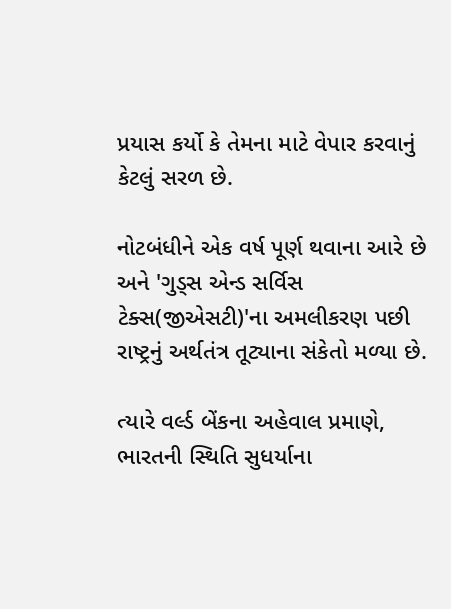પ્રયાસ કર્યો કે તેમના માટે વેપાર કરવાનું કેટલું સરળ છે.

નોટબંધીને એક વર્ષ પૂર્ણ થવાના આરે છે અને 'ગુડ્સ એન્ડ સર્વિસ ટેક્સ(જીએસટી)'ના અમલીકરણ પછી રાષ્ટ્રનું અર્થતંત્ર તૂટ્યાના સંકેતો મળ્યા છે.

ત્યારે વર્લ્ડ બેંકના અહેવાલ પ્રમાણે, ભારતની સ્થિતિ સુધર્યાના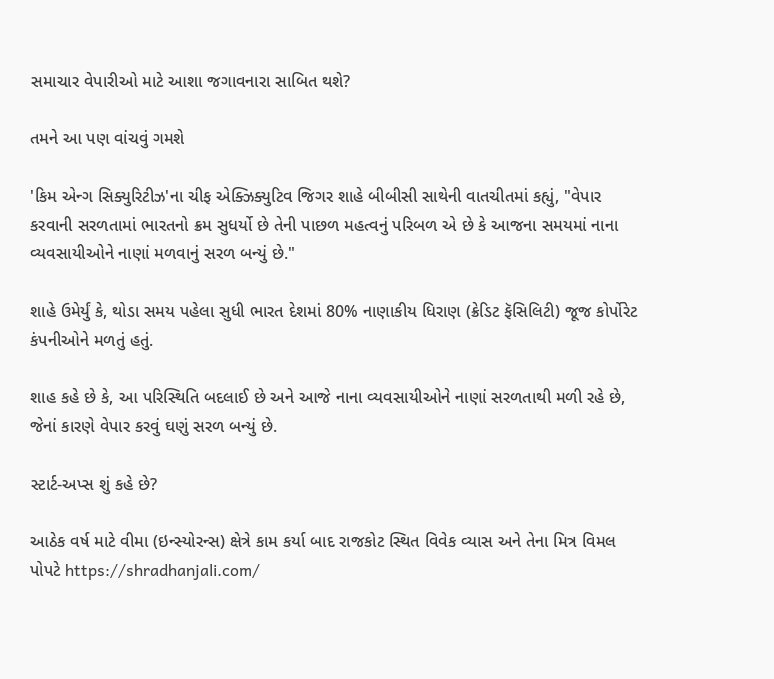સમાચાર વેપારીઓ માટે આશા જગાવનારા સાબિત થશે?

તમને આ પણ વાંચવું ગમશે

'કિમ એન્ગ સિક્યુરિટીઝ'ના ચીફ એક્ઝિક્યુટિવ જિગર શાહે બીબીસી સાથેની વાતચીતમાં કહ્યું, "વેપાર કરવાની સરળતામાં ભારતનો ક્રમ સુધર્યો છે તેની પાછળ મહત્વનું પરિબળ એ છે કે આજના સમયમાં નાના વ્યવસાયીઓને નાણાં મળવાનું સરળ બન્યું છે."

શાહે ઉમેર્યું કે, થોડા સમય પહેલા સુધી ભારત દેશમાં 80% નાણાકીય ધિરાણ (ક્રેડિટ ફૅસિલિટી) જૂજ કોર્પોરેટ કંપનીઓને મળતું હતું.

શાહ કહે છે કે, આ પરિસ્થિતિ બદલાઈ છે અને આજે નાના વ્યવસાયીઓને નાણાં સરળતાથી મળી રહે છે, જેનાં કારણે વેપાર કરવું ઘણું સરળ બન્યું છે.

સ્ટાર્ટ-અપ્સ શું કહે છે?

આઠેક વર્ષ માટે વીમા (ઇન્સ્યોરન્સ) ક્ષેત્રે કામ કર્યા બાદ રાજકોટ સ્થિત વિવેક વ્યાસ અને તેના મિત્ર વિમલ પોપટે https://shradhanjali.com/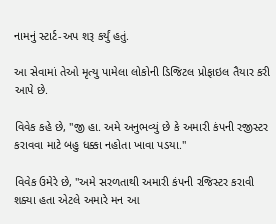નામનું સ્ટાર્ટ-અપ શરૂ કર્યું હતું.

આ સેવામાં તેઓ મૃત્યુ પામેલા લોકોની ડિજિટલ પ્રોફાઇલ તૈયાર કરી આપે છે.

વિવેક કહે છે, "જી હા. અમે અનુભવ્યું છે કે અમારી કંપની રજીસ્ટર કરાવવા માટે બહુ ધક્કા નહોતા ખાવા પડયા."

વિવેક ઉમેરે છે, "અમે સરળતાથી અમારી કંપની રજિસ્ટર કરાવી શક્યા હતા એટલે અમારે મન આ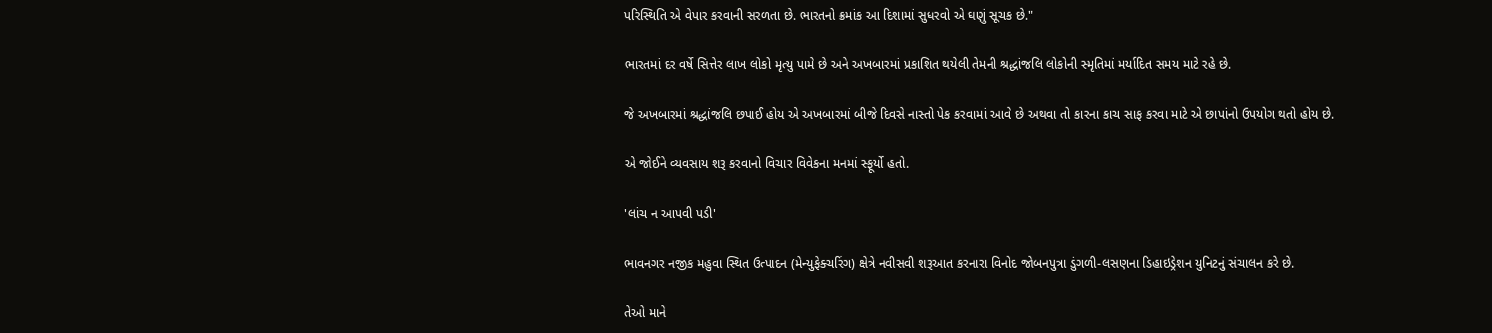પરિસ્થિતિ એ વેપાર કરવાની સરળતા છે. ભારતનો ક્રમાંક આ દિશામાં સુધરવો એ ઘણું સૂચક છે."

ભારતમાં દર વર્ષે સિત્તેર લાખ લોકો મૃત્યુ પામે છે અને અખબારમાં પ્રકાશિત થયેલી તેમની શ્રદ્ધાંજલિ લોકોની સ્મૃતિમાં મર્યાદિત સમય માટે રહે છે.

જે અખબારમાં શ્રદ્ધાંજલિ છપાઈ હોય એ અખબારમાં બીજે દિવસે નાસ્તો પેક કરવામાં આવે છે અથવા તો કારના કાચ સાફ કરવા માટે એ છાપાંનો ઉપયોગ થતો હોય છે.

એ જોઈને વ્યવસાય શરૂ કરવાનો વિચાર વિવેકના મનમાં સ્ફૂર્યો હતો.

'લાંચ ન આપવી પડી'

ભાવનગર નજીક મહુવા સ્થિત ઉત્પાદન (મેન્યુફેક્ચરિંગ) ક્ષેત્રે નવીસવી શરૂઆત કરનારા વિનોદ જોબનપુત્રા ડુંગળી-લસણના ડિહાઇડ્રેશન યુનિટનું સંચાલન કરે છે.

તેઓ માને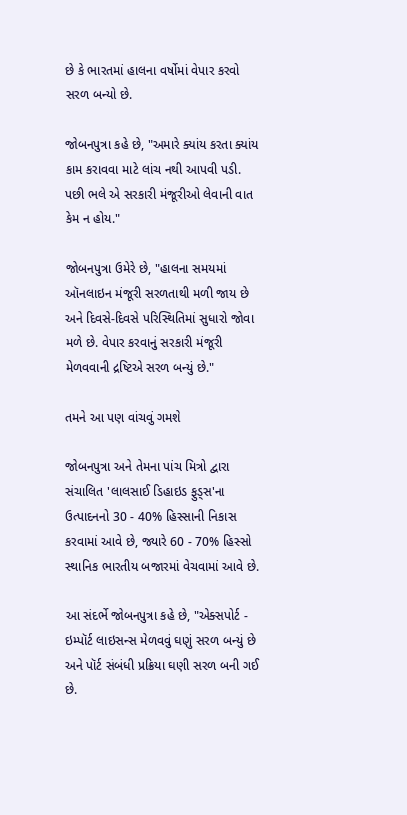છે કે ભારતમાં હાલના વર્ષોમાં વેપાર કરવો સરળ બન્યો છે.

જોબનપુત્રા કહે છે, "અમારે ક્યાંય કરતા ક્યાંય કામ કરાવવા માટે લાંચ નથી આપવી પડી. પછી ભલે એ સરકારી મંજૂરીઓ લેવાની વાત કેમ ન હોય."

જોબનપુત્રા ઉમેરે છે, "હાલના સમયમાં ઑનલાઇન મંજૂરી સરળતાથી મળી જાય છે અને દિવસે-દિવસે પરિસ્થિતિમાં સુધારો જોવા મળે છે. વેપાર કરવાનું સરકારી મંજૂરી મેળવવાની દ્રષ્ટિએ સરળ બન્યું છે."

તમને આ પણ વાંચવું ગમશે

જોબનપુત્રા અને તેમના પાંચ મિત્રો દ્વારા સંચાલિત 'લાલસાઈ ડિહાઇડ ફુડ્સ'ના ઉત્પાદનનો 30 - 40% હિસ્સાની નિકાસ કરવામાં આવે છે, જ્યારે 60 - 70% હિસ્સો સ્થાનિક ભારતીય બજારમાં વેચવામાં આવે છે.

આ સંદર્ભે જોબનપુત્રા કહે છે, "એક્સપોર્ટ - ઇમ્પૉર્ટ લાઇસન્સ મેળવવું ઘણું સરળ બન્યું છે અને પૉર્ટ સંબંધી પ્રક્રિયા ઘણી સરળ બની ગઈ છે.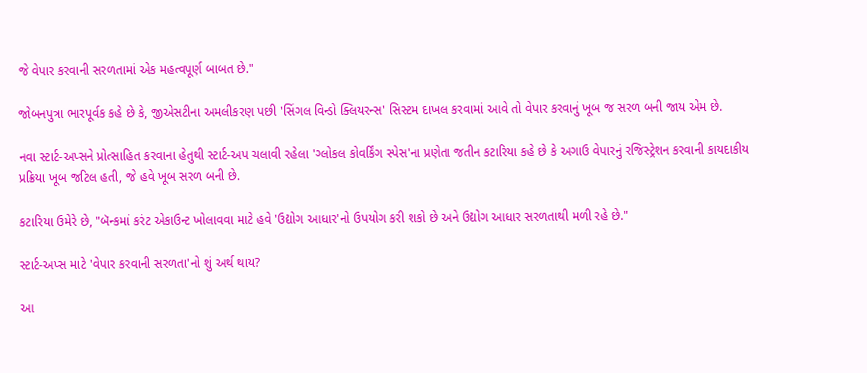જે વેપાર કરવાની સરળતામાં એક મહત્વપૂર્ણ બાબત છે."

જોબનપુત્રા ભારપૂર્વક કહે છે કે, જીએસટીના અમલીકરણ પછી 'સિંગલ વિન્ડો ક્લિયરન્સ' સિસ્ટમ દાખલ કરવામાં આવે તો વેપાર કરવાનું ખૂબ જ સરળ બની જાય એમ છે.

નવા સ્ટાર્ટ-અપ્સને પ્રોત્સાહિત કરવાના હેતુથી સ્ટાર્ટ-અપ ચલાવી રહેલા 'ગ્લોકલ કોવર્કિંગ સ્પેસ'ના પ્રણેતા જતીન કટારિયા કહે છે કે અગાઉ વેપારનું રજિસ્ટ્રેશન કરવાની કાયદાકીય પ્રક્રિયા ખૂબ જટિલ હતી, જે હવે ખૂબ સરળ બની છે.

કટારિયા ઉમેરે છે, "બૅન્કમાં કરંટ એકાઉન્ટ ખોલાવવા માટે હવે 'ઉદ્યોગ આધાર'નો ઉપયોગ કરી શકો છે અને ઉદ્યોગ આધાર સરળતાથી મળી રહે છે."

સ્ટાર્ટ-અપ્સ માટે 'વેપાર કરવાની સરળતા'નો શું અર્થ થાય?

આ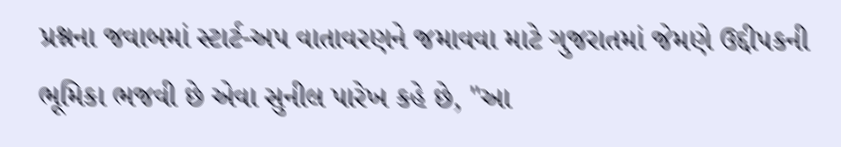પ્રશ્નના જવાબમાં સ્ટાર્ટ-અપ વાતાવરણને જમાવવા માટે ગુજરાતમાં જેમણે ઉદ્દીપકની ભૂમિકા ભજવી છે એવા સુનીલ પારેખ કહે છે, "આ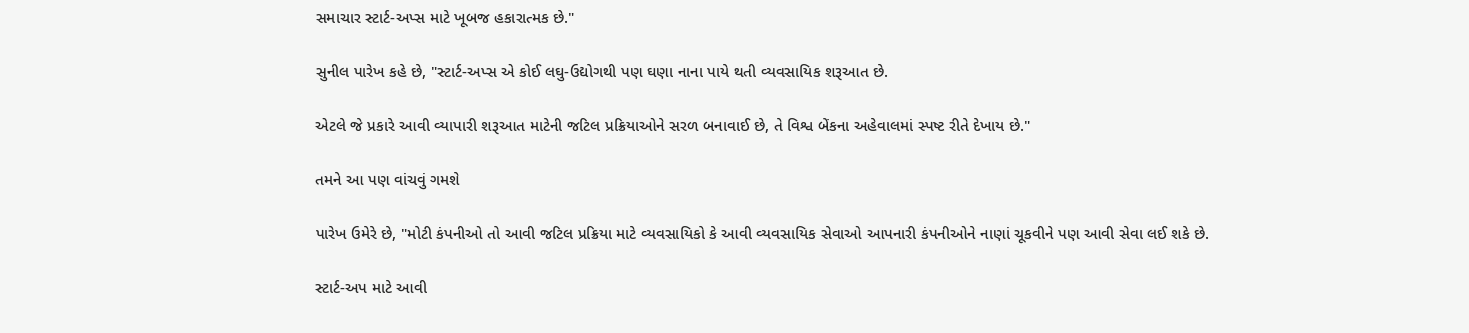સમાચાર સ્ટાર્ટ-અપ્સ માટે ખૂબજ હકારાત્મક છે."

સુનીલ પારેખ કહે છે, "સ્ટાર્ટ-અપ્સ એ કોઈ લઘુ-ઉદ્યોગથી પણ ઘણા નાના પાયે થતી વ્યવસાયિક શરૂઆત છે.

એટલે જે પ્રકારે આવી વ્યાપારી શરૂઆત માટેની જટિલ પ્રક્રિયાઓને સરળ બનાવાઈ છે, તે વિશ્વ બેંકના અહેવાલમાં સ્પષ્ટ રીતે દેખાય છે."

તમને આ પણ વાંચવું ગમશે

પારેખ ઉમેરે છે, "મોટી કંપનીઓ તો આવી જટિલ પ્રક્રિયા માટે વ્યવસાયિકો કે આવી વ્યવસાયિક સેવાઓ આપનારી કંપનીઓને નાણાં ચૂકવીને પણ આવી સેવા લઈ શકે છે.

સ્ટાર્ટ-અપ માટે આવી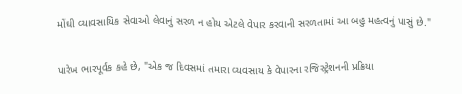મોંઘી વ્યાવસાયિક સેવાઓ લેવાનું સરળ ન હોય એટલે વેપાર કરવાની સરળતામાં આ બહુ મહત્વનું પાસું છે."

પારેખ ભારપૂર્વક કહે છે, "એક જ દિવસમાં તમારા વ્યવસાય કે વેપારના રજિસ્ટ્રેશનની પ્રક્રિયા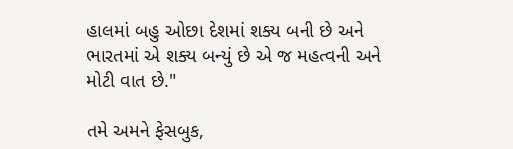હાલમાં બહુ ઓછા દેશમાં શક્ય બની છે અને ભારતમાં એ શક્ય બન્યું છે એ જ મહત્વની અને મોટી વાત છે."

તમે અમને ફેસબુક,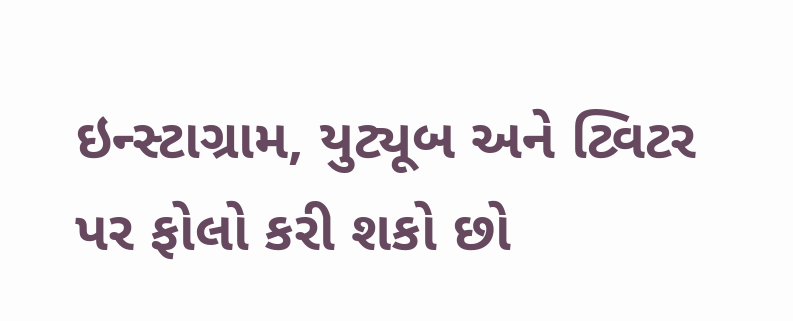ઇન્સ્ટાગ્રામ, યુટ્યૂબ અને ટ્વિટર પર ફોલો કરી શકો છો